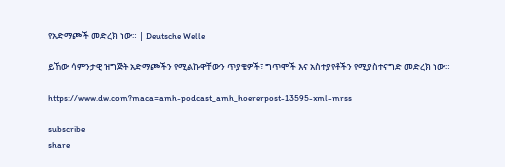የአድማጮች መድረክ ነው። | Deutsche Welle

ይኸው ሳምንታዊ ዝግጅት አድማጮችን የሚልኩዋቸውን ጥያቄዎች፣ ግጥሞች እና አስተያየቶችን የሚያስተናግድ መድረክ ነው።

https://www.dw.com?maca=amh-podcast_amh_hoererpost-13595-xml-mrss

subscribe
share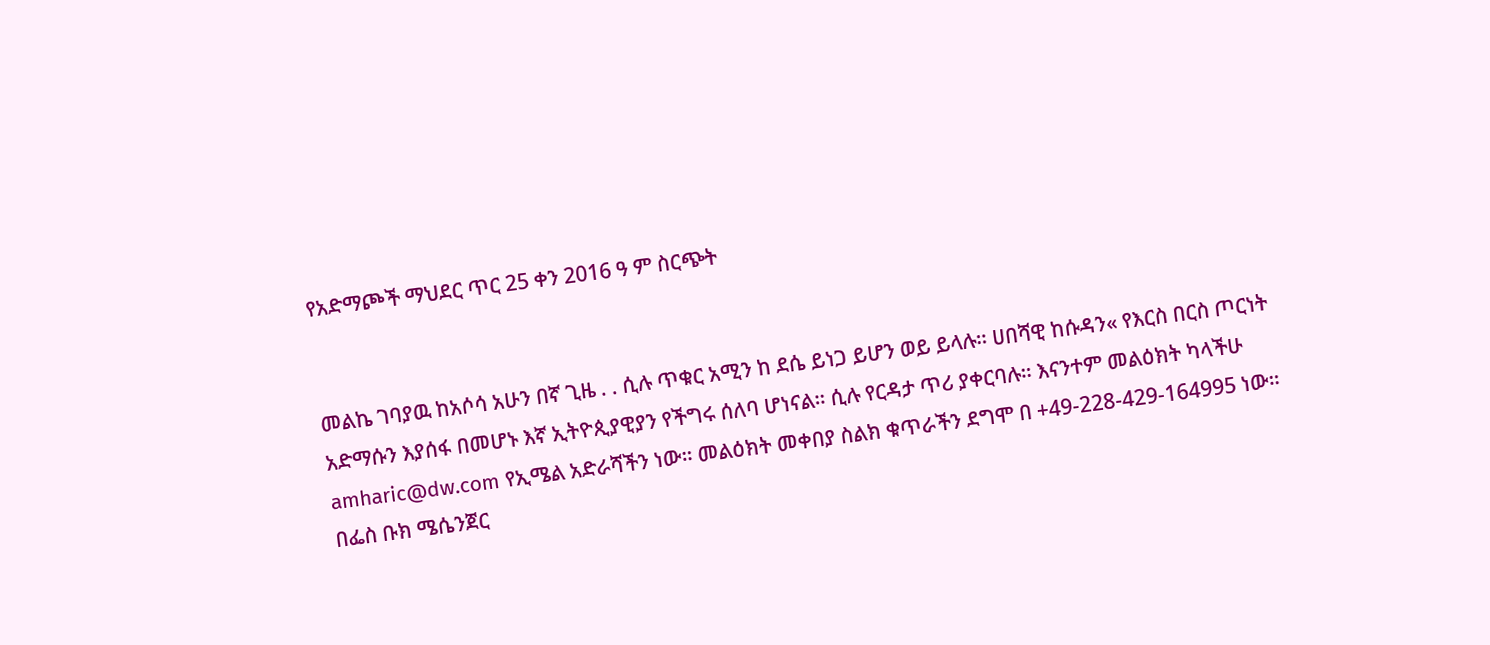የአድማጮች ማህደር ጥር 25 ቀን 2016 ዓ ም ስርጭት


መልኬ ገባያዉ ከአሶሳ አሁን በኛ ጊዜ . . ሲሉ ጥቁር አሚን ከ ደሴ ይነጋ ይሆን ወይ ይላሉ። ሀበሻዊ ከሱዳን« የእርስ በርስ ጦርነት አድማሱን እያሰፋ በመሆኑ እኛ ኢትዮጲያዊያን የችግሩ ሰለባ ሆነናል። ሲሉ የርዳታ ጥሪ ያቀርባሉ። እናንተም መልዕክት ካላችሁ amharic@dw.com የኢሜል አድራሻችን ነው። መልዕክት መቀበያ ስልክ ቁጥራችን ደግሞ በ +49-228-429-164995 ነው። በፌስ ቡክ ሜሴንጀር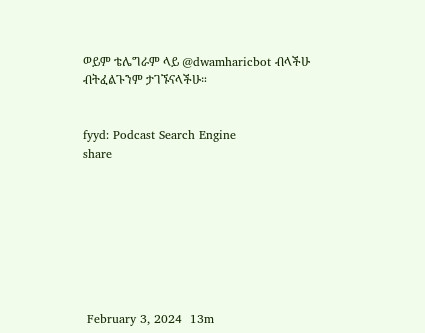ወይም ቴሌግራም ላይ @dwamharicbot ብላችሁ ብትፈልጉንም ታገኙናላችሁ።


fyyd: Podcast Search Engine
share








 February 3, 2024  13m